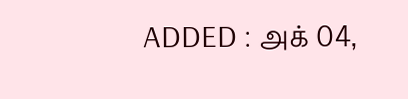ADDED : அக் 04,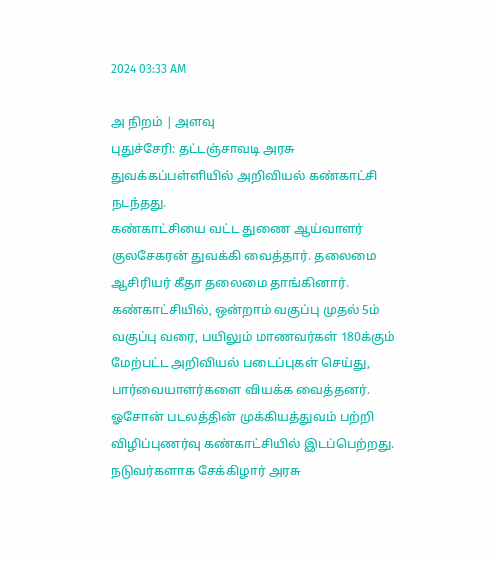2024 03:33 AM

அ நிறம் | அளவு
புதுச்சேரி: தட்டஞ்சாவடி அரசு துவக்கப்பள்ளியில் அறிவியல் கண்காட்சி நடந்தது.
கண்காட்சியை வட்ட துணை ஆய்வாளர் குலசேகரன் துவக்கி வைத்தார். தலைமை ஆசிரியர் கீதா தலைமை தாங்கினார். கண்காட்சியில், ஒன்றாம் வகுப்பு முதல் 5ம் வகுப்பு வரை, பயிலும் மாணவர்கள் 180க்கும் மேற்பட்ட அறிவியல் படைப்புகள் செய்து, பார்வையாளர்களை வியக்க வைத்தனர்.
ஓசோன் படலத்தின் முக்கியத்துவம் பற்றி விழிப்புணர்வு கண்காட்சியில் இடப்பெற்றது. நடுவர்களாக சேக்கிழார் அரசு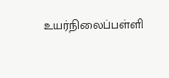உயர்நிலைப்பள்ளி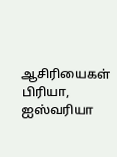ஆசிரியைகள் பிரியா, ஐஸ்வரியா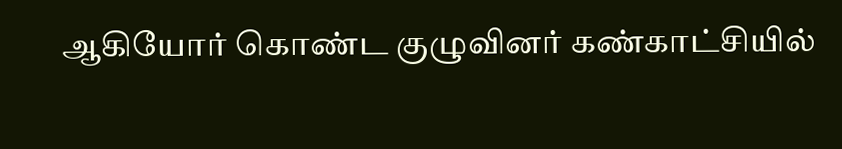ஆகியோர் கொண்ட குழுவினர் கண்காட்சியில்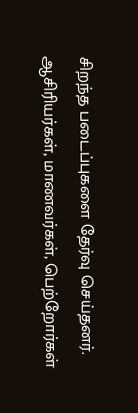சிறந்த படைப்புகளை தேர்வு செய்தனர். ஆசிரியர்கள், மாணவர்கள், பெற்றோர்கள்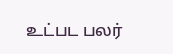உட்பட பலர்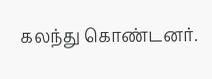கலந்து கொண்டனர்.